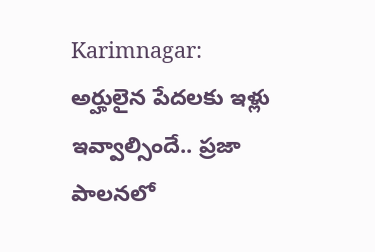Karimnagar: అర్హులైన పేదలకు ఇళ్లు ఇవ్వాల్సిందే.. ప్రజా పాలనలో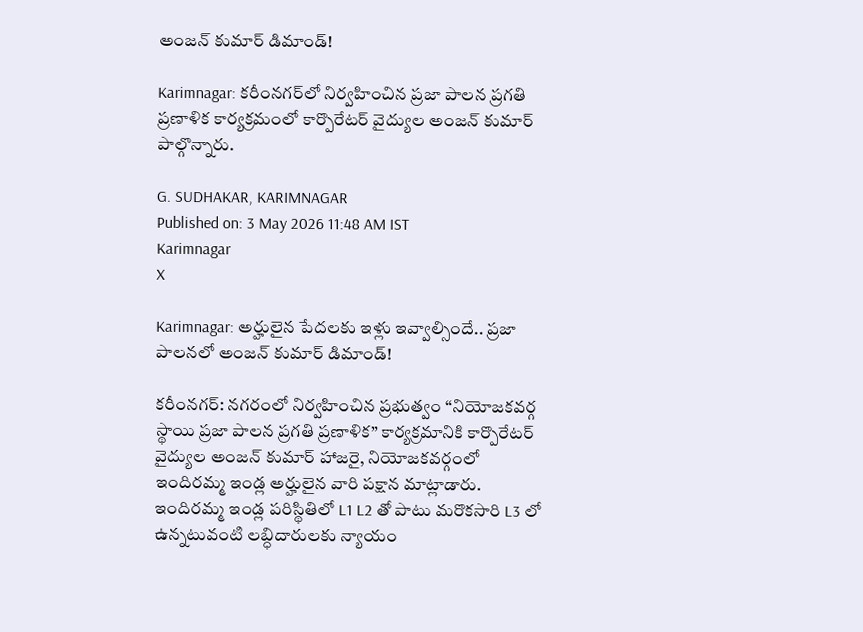అంజన్ కుమార్ డిమాండ్!

Karimnagar: కరీంనగర్‌లో నిర్వహించిన ప్రజా పాలన ప్రగతి ప్రణాళిక కార్యక్రమంలో కార్పొరేటర్ వైద్యుల అంజన్ కుమార్ పాల్గొన్నారు.

G. SUDHAKAR, KARIMNAGAR
Published on: 3 May 2026 11:48 AM IST
Karimnagar
X

Karimnagar: అర్హులైన పేదలకు ఇళ్లు ఇవ్వాల్సిందే.. ప్రజా పాలనలో అంజన్ కుమార్ డిమాండ్!

కరీంనగర్‌: నగరంలో నిర్వహించిన ప్రభుత్వం “నియోజకవర్గ స్థాయి ప్రజా పాలన ప్రగతి ప్రణాళిక” కార్యక్రమానికి కార్పొరేటర్ వైద్యుల అంజన్ కుమార్ హాజరై, నియోజకవర్గంలో ఇందిరమ్మ ఇండ్ల అర్హులైన వారి పక్షాన మాట్లాడారు. ఇందిరమ్మ ఇండ్ల పరిస్థితిలో L1 L2 తో పాటు మరొకసారి L3 లో ఉన్నటువంటి లబ్ధిదారులకు న్యాయం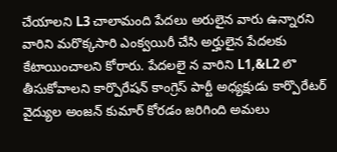చేయాలని L3 చాలామంది పేదలు అరులైన వారు ఉన్నారని వారిని మరొక్కసారి ఎంక్వయిరీ చేసి అర్హులైన పేదలకు కేటాయించాలని కోరారు. పేదలలై న వారిని L1,&L2 లొ తీసుకోవాలని కార్పొరేషన్ కాంగ్రెస్ పార్టీ అధ్యక్షుడు కార్పొరేటర్ వైద్యుల అంజన్ కుమార్ కోరడం జరిగింది అమలు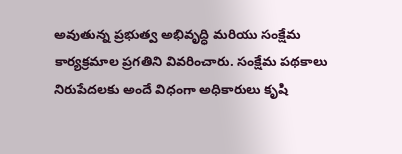అవుతున్న ప్రభుత్వ అభివృద్ధి మరియు సంక్షేమ కార్యక్రమాల ప్రగతిని వివరించారు. సంక్షేమ పథకాలు నిరుపేదలకు అందే విధంగా అధికారులు కృషి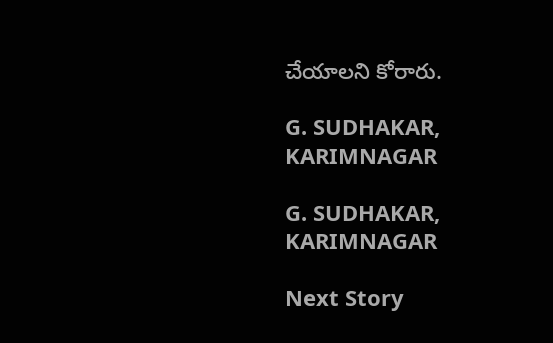చేయాలని కోరారు.

G. SUDHAKAR, KARIMNAGAR

G. SUDHAKAR, KARIMNAGAR

Next Story